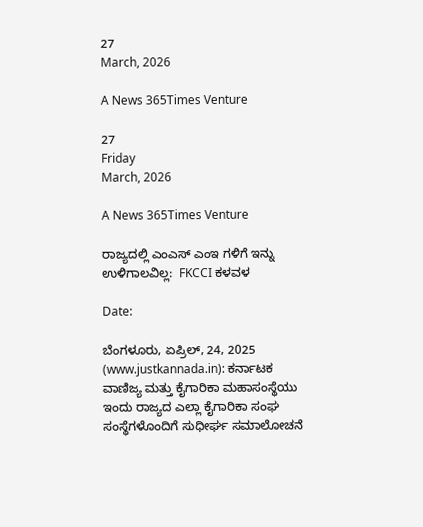27
March, 2026

A News 365Times Venture

27
Friday
March, 2026

A News 365Times Venture

ರಾಜ್ಯದಲ್ಲಿ ಎಂಎಸ್‌ ಎಂಇ ಗಳಿಗೆ ಇನ್ನು ಉಳಿಗಾಲವಿಲ್ಲ:  FKCCI ಕಳವಳ

Date:

ಬೆಂಗಳೂರು, ಏಪ್ರಿಲ್, 24, 2025 (www.justkannada.in): ಕರ್ನಾಟಕ ವಾಣಿಜ್ಯ ಮತ್ತು ಕೈಗಾರಿಕಾ ಮಹಾಸಂಸ್ಥೆಯು ಇಂದು ರಾಜ್ಯದ ಎಲ್ಲಾ ಕೈಗಾರಿಕಾ ಸಂಘ ಸಂಸ್ಥೆಗಳೊಂದಿಗೆ ಸುಧೀರ್ಘ ಸಮಾಲೋಚನೆ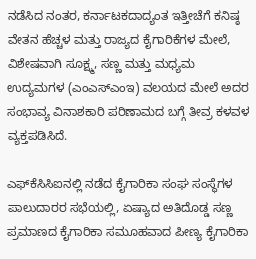ನಡೆಸಿದ ನಂತರ, ಕರ್ನಾಟಕದಾದ್ಯಂತ ಇತ್ತೀಚೆಗೆ ಕನಿಷ್ಠ ವೇತನ ಹೆಚ್ಚಳ ಮತ್ತು ರಾಜ್ಯದ ಕೈಗಾರಿಕೆಗಳ ಮೇಲೆ, ವಿಶೇಷವಾಗಿ ಸೂಕ್ಷ್ಮ, ಸಣ್ಣ ಮತ್ತು ಮಧ್ಯಮ ಉದ್ಯಮಗಳ (ಎಂಎಸ್‌ಎಂಇ) ವಲಯದ ಮೇಲೆ ಅದರ ಸಂಭಾವ್ಯ ವಿನಾಶಕಾರಿ ಪರಿಣಾಮದ ಬಗ್ಗೆ ತೀವ್ರ ಕಳವಳ ವ್ಯಕ್ತಪಡಿಸಿದೆ.

ಎಫ್‌ಕೆಸಿಸಿಐನಲ್ಲಿ ನಡೆದ ಕೈಗಾರಿಕಾ ಸಂಘ ಸಂಸ್ಥೆಗಳ ಪಾಲುದಾರರ ಸಭೆಯಲ್ಲಿ, ಏಷ್ಯಾದ ಅತಿದೊಡ್ಡ ಸಣ್ಣ ಪ್ರಮಾಣದ ಕೈಗಾರಿಕಾ ಸಮೂಹವಾದ ಪೀಣ್ಯ ಕೈಗಾರಿಕಾ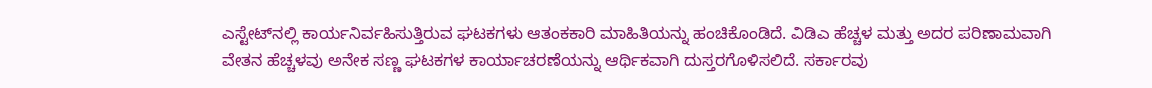ಎಸ್ಟೇಟ್‌ನಲ್ಲಿ ಕಾರ್ಯನಿರ್ವಹಿಸುತ್ತಿರುವ ಘಟಕಗಳು ಆತಂಕಕಾರಿ ಮಾಹಿತಿಯನ್ನು ಹಂಚಿಕೊಂಡಿದೆ. ವಿಡಿಎ ಹೆಚ್ಚಳ ಮತ್ತು ಅದರ ಪರಿಣಾಮವಾಗಿ ವೇತನ ಹೆಚ್ಚಳವು ಅನೇಕ ಸಣ್ಣ ಘಟಕಗಳ ಕಾರ್ಯಾಚರಣೆಯನ್ನು ಆರ್ಥಿಕವಾಗಿ ದುಸ್ತರಗೊಳಿಸಲಿದೆ. ಸರ್ಕಾರವು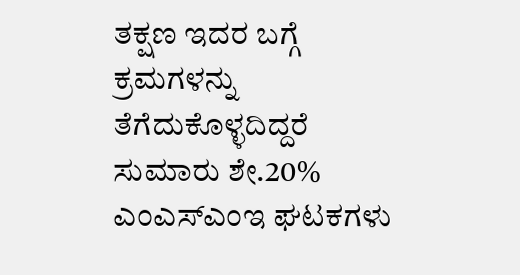ತಕ್ಷಣ ಇದರ ಬಗ್ಗೆ ಕ್ರಮಗಳನ್ನು ತೆಗೆದುಕೊಳ್ಳದಿದ್ದರೆ ಸುಮಾರು ಶೇ.20% ಎಂಎಸ್‌ಎಂಇ ಘಟಕಗಳು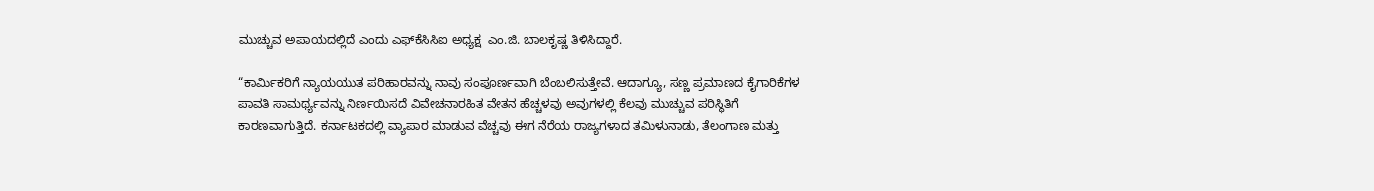ಮುಚ್ಚುವ ಅಪಾಯದಲ್ಲಿದೆ ಎಂದು ಎಫ್‌ಕೆಸಿಸಿಐ ಅಧ್ಯಕ್ಷ  ಎಂ.ಜಿ. ಬಾಲಕೃಷ್ಣ ತಿಳಿಸಿದ್ದಾರೆ.

“ಕಾರ್ಮಿಕರಿಗೆ ನ್ಯಾಯಯುತ ಪರಿಹಾರವನ್ನು ನಾವು ಸಂಪೂರ್ಣವಾಗಿ ಬೆಂಬಲಿಸುತ್ತೇವೆ. ಆದಾಗ್ಯೂ, ಸಣ್ಣ ಪ್ರಮಾಣದ ಕೈಗಾರಿಕೆಗಳ ಪಾವತಿ ಸಾಮರ್ಥ್ಯವನ್ನು ನಿರ್ಣಯಿಸದೆ ವಿವೇಚನಾರಹಿತ ವೇತನ ಹೆಚ್ಚಳವು ಅವುಗಳಲ್ಲಿ ಕೆಲವು ಮುಚ್ಚುವ ಪರಿಸ್ಥಿತಿಗೆ ಕಾರಣವಾಗುತ್ತಿದೆ. ಕರ್ನಾಟಕದಲ್ಲಿ ವ್ಯಾಪಾರ ಮಾಡುವ ವೆಚ್ಚವು ಈಗ ನೆರೆಯ ರಾಜ್ಯಗಳಾದ ತಮಿಳುನಾಡು, ತೆಲಂಗಾಣ ಮತ್ತು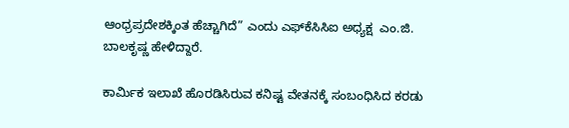ಆಂಧ್ರಪ್ರದೇಶಕ್ಕಿಂತ ಹೆಚ್ಚಾಗಿದೆ” ಎಂದು ಎಫ್‌ಕೆಸಿಸಿಐ ಅಧ್ಯಕ್ಷ  ಎಂ.ಜಿ. ಬಾಲಕೃಷ್ಣ ಹೇಳಿದ್ದಾರೆ.

ಕಾರ್ಮಿಕ ಇಲಾಖೆ ಹೊರಡಿಸಿರುವ ಕನಿಷ್ಟ ವೇತನಕ್ಕೆ ಸಂಬಂಧಿಸಿದ ಕರಡು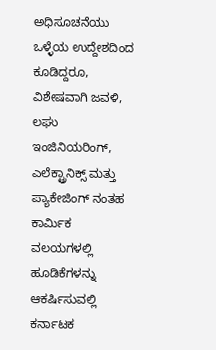ಅಧಿಸೂಚನೆಯು ಒಳ್ಳೆಯ ಉದ್ದೇಶದಿಂದ ಕೂಡಿದ್ದರೂ, ವಿಶೇಷವಾಗಿ ಜವಳಿ, ಲಘು ಇಂಜಿನಿಯರಿಂಗ್, ಎಲೆಕ್ಟ್ರಾನಿಕ್ಸ್ ಮತ್ತು ಪ್ಯಾಕೇಜಿಂಗ್‌ ನಂತಹ ಕಾರ್ಮಿಕ ವಲಯಗಳಲ್ಲಿ ಹೂಡಿಕೆಗಳನ್ನು ಆಕರ್ಷಿಸುವಲ್ಲಿ ಕರ್ನಾಟಕ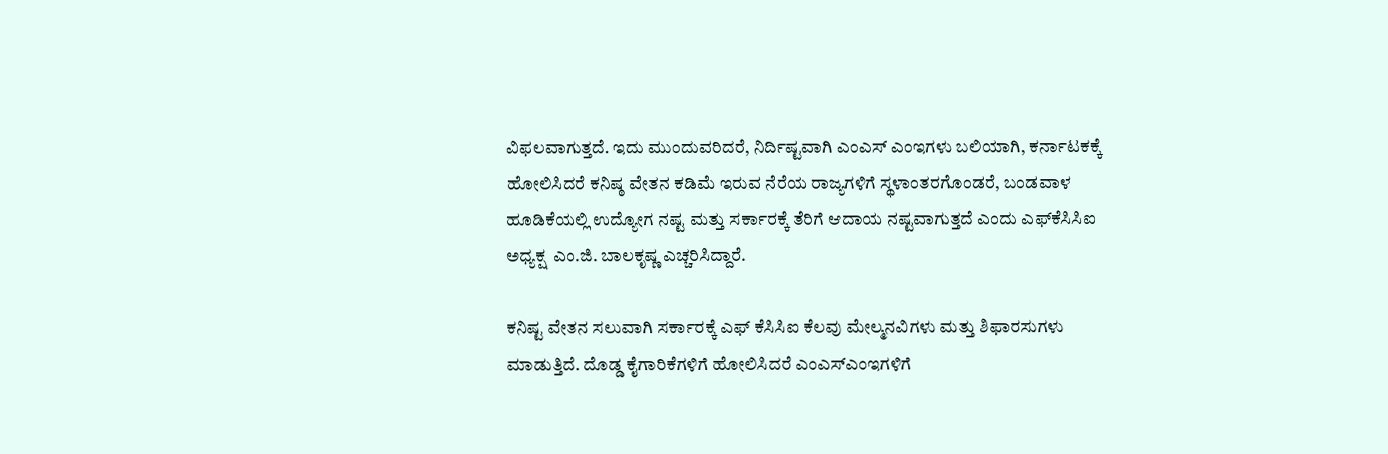ವಿಫಲವಾಗುತ್ತದೆ. ಇದು ಮುಂದುವರಿದರೆ, ನಿರ್ದಿಷ್ಟವಾಗಿ ಎಂಎಸ್‌ ಎಂಇಗಳು ಬಲಿಯಾಗಿ, ಕರ್ನಾಟಕಕ್ಕೆ ಹೋಲಿಸಿದರೆ ಕನಿಷ್ಠ ವೇತನ ಕಡಿಮೆ ಇರುವ ನೆರೆಯ ರಾಜ್ಯಗಳಿಗೆ ಸ್ಥಳಾಂತರಗೊಂಡರೆ, ಬಂಡವಾಳ ಹೂಡಿಕೆಯಲ್ಲಿ ಉದ್ಯೋಗ ನಷ್ಟ ಮತ್ತು ಸರ್ಕಾರಕ್ಕೆ ತೆರಿಗೆ ಆದಾಯ ನಷ್ಟವಾಗುತ್ತದೆ ಎಂದು ಎಫ್‌ಕೆಸಿಸಿಐ ಅಧ್ಯಕ್ಷ  ಎಂ.ಜಿ. ಬಾಲಕೃಷ್ಣ ಎಚ್ಚರಿಸಿದ್ದಾರೆ.

ಕನಿಷ್ಟ ವೇತನ ಸಲುವಾಗಿ ಸರ್ಕಾರಕ್ಕೆ ಎಫ್‌ ಕೆಸಿಸಿಐ ಕೆಲವು ಮೇಲ್ಮನವಿಗಳು ಮತ್ತು ಶಿಫಾರಸುಗಳು ಮಾಡುತ್ತಿದೆ. ದೊಡ್ಡ ಕೈಗಾರಿಕೆಗಳಿಗೆ ಹೋಲಿಸಿದರೆ ಎಂಎಸ್‌ಎಂಇಗಳಿಗೆ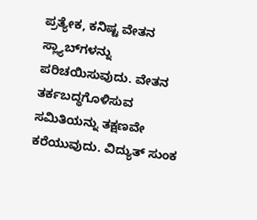ಪ್ರತ್ಯೇಕ, ಕನಿಷ್ಟ ವೇತನ ಸ್ಲ್ಯಾಬ್‌ಗಳನ್ನು ಪರಿಚಯಿಸುವುದು. ವೇತನ ತರ್ಕಬದ್ಧಗೊಳಿಸುವ ಸಮಿತಿಯನ್ನು ತಕ್ಷಣವೇ ಕರೆಯುವುದು. ವಿದ್ಯುತ್ ಸುಂಕ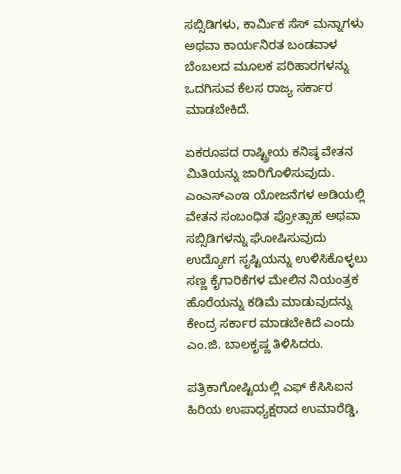ಸಬ್ಸಿಡಿಗಳು, ಕಾರ್ಮಿಕ ಸೆಸ್ ಮನ್ನಾಗಳು ಅಥವಾ ಕಾರ್ಯನಿರತ ಬಂಡವಾಳ ಬೆಂಬಲದ ಮೂಲಕ ಪರಿಹಾರಗಳನ್ನು ಒದಗಿಸುವ ಕೆಲಸ ರಾಜ್ಯ ಸರ್ಕಾರ ಮಾಡಬೇಕಿದೆ.

ಏಕರೂಪದ ರಾಷ್ಟ್ರೀಯ ಕನಿಷ್ಠ ವೇತನ ಮಿತಿಯನ್ನು ಜಾರಿಗೊಳಿಸುವುದು. ಎಂಎಸ್‌ಎಂಇ ಯೋಜನೆಗಳ ಅಡಿಯಲ್ಲಿ ವೇತನ ಸಂಬಂಧಿತ ಪ್ರೋತ್ಸಾಹ ಅಥವಾ ಸಬ್ಸಿಡಿಗಳನ್ನು ಘೋಷಿಸುವುದು ಉದ್ಯೋಗ ಸೃಷ್ಟಿಯನ್ನು ಉಳಿಸಿಕೊಳ್ಳಲು ಸಣ್ಣ ಕೈಗಾರಿಕೆಗಳ ಮೇಲಿನ ನಿಯಂತ್ರಕ ಹೊರೆಯನ್ನು ಕಡಿಮೆ ಮಾಡುವುದನ್ನು ಕೇಂದ್ರ ಸರ್ಕಾರ ಮಾಡಬೇಕಿದೆ ಎಂದು ಎಂ.ಜಿ. ಬಾಲಕೃಷ್ಣ ತಿಳಿಸಿದರು.

ಪತ್ರಿಕಾಗೋಷ್ಟಿಯಲ್ಲಿ ಎಫ್‌ ಕೆಸಿಸಿಐನ ಹಿರಿಯ ಉಪಾಧ್ಯಕ್ಷರಾದ ಉಮಾರೆಡ್ಡಿ,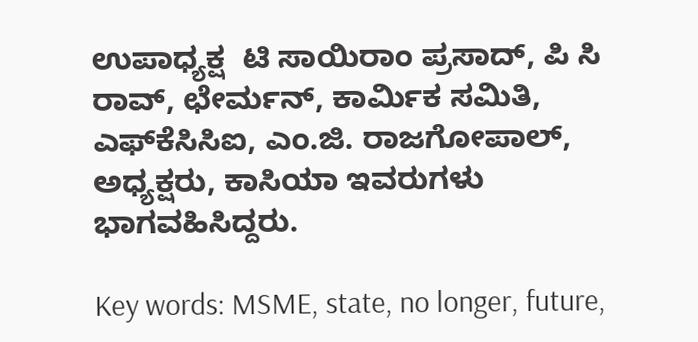ಉಪಾಧ್ಯಕ್ಷ  ಟಿ ಸಾಯಿರಾಂ ಪ್ರಸಾದ್‌, ಪಿ ಸಿ ರಾವ್‌, ಛೇರ್ಮನ್‌, ಕಾರ್ಮಿಕ ಸಮಿತಿ, ಎಫ್‌ಕೆಸಿಸಿಐ, ಎಂ.ಜಿ. ರಾಜಗೋಪಾಲ್‌, ಅಧ್ಯಕ್ಷರು, ಕಾಸಿಯಾ ಇವರುಗಳು ಭಾಗವಹಿಸಿದ್ದರು.

Key words: MSME, state, no longer, future,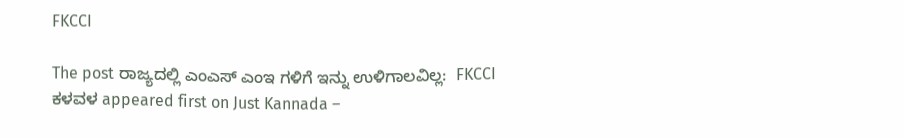FKCCI

The post ರಾಜ್ಯದಲ್ಲಿ ಎಂಎಸ್‌ ಎಂಇ ಗಳಿಗೆ ಇನ್ನು ಉಳಿಗಾಲವಿಲ್ಲ:  FKCCI ಕಳವಳ appeared first on Just Kannada –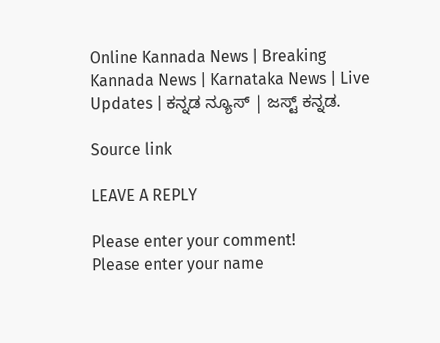Online Kannada News | Breaking Kannada News | Karnataka News | Live Updates | ಕನ್ನಡ ನ್ಯೂಸ್ | ಜಸ್ಟ್ ಕನ್ನಡ.

Source link

LEAVE A REPLY

Please enter your comment!
Please enter your name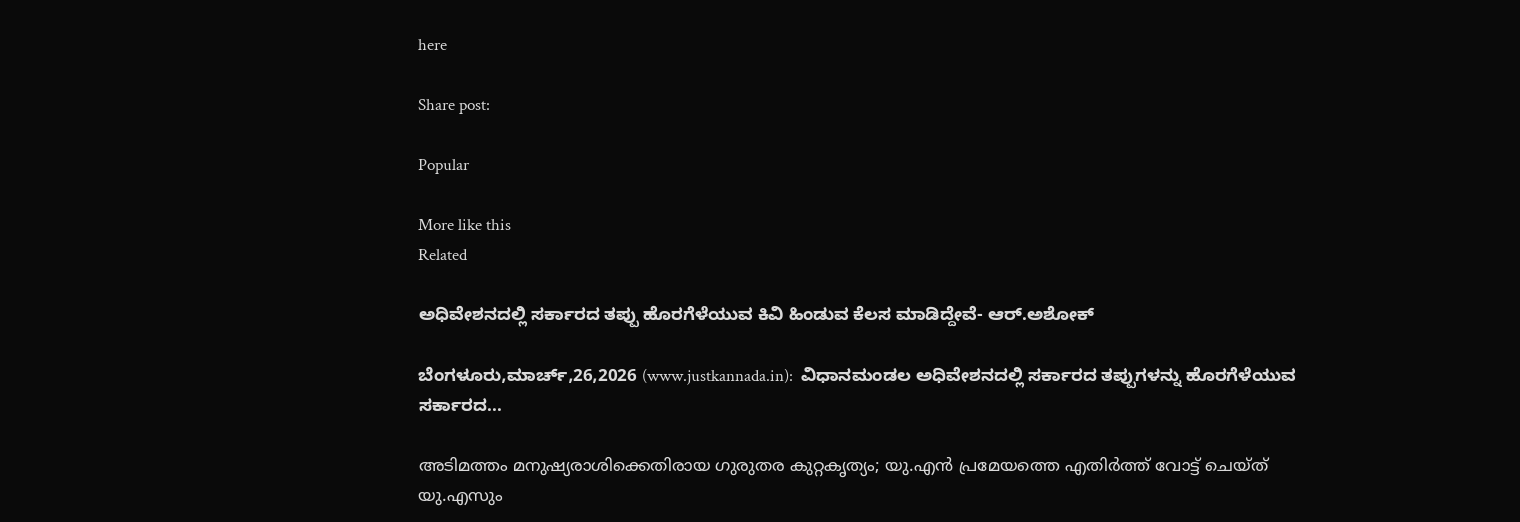here

Share post:

Popular

More like this
Related

ಅಧಿವೇಶನದಲ್ಲಿ ಸರ್ಕಾರದ ತಪ್ಪು ಹೊರಗೆಳೆಯುವ ಕಿವಿ ಹಿಂಡುವ ಕೆಲಸ ಮಾಡಿದ್ದೇವೆ- ಆರ್.ಅಶೋಕ್

ಬೆಂಗಳೂರು,ಮಾರ್ಚ್,26,2026 (www.justkannada.in):  ವಿಧಾನಮಂಡಲ ಅಧಿವೇಶನದಲ್ಲಿ ಸರ್ಕಾರದ ತಪ್ಪುಗಳನ್ನು ಹೊರಗೆಳೆಯುವ  ಸರ್ಕಾರದ...

അടിമത്തം മനുഷ്യരാശിക്കെതിരായ ഗുരുതര കുറ്റകൃത്യം; യു.എന്‍ പ്രമേയത്തെ എതിര്‍ത്ത് വോട്ട് ചെയ്ത് യു.എസും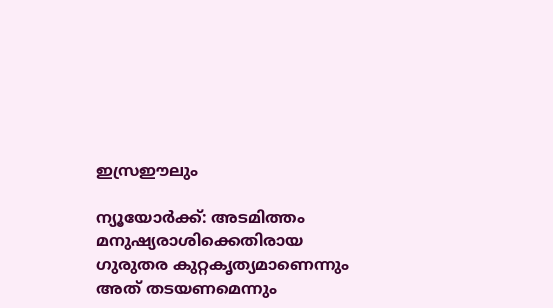ഇസ്രഈലും

ന്യൂയോര്‍ക്ക്: അടമിത്തം മനുഷ്യരാശിക്കെതിരായ ഗുരുതര കുറ്റകൃത്യമാണെന്നും അത് തടയണമെന്നും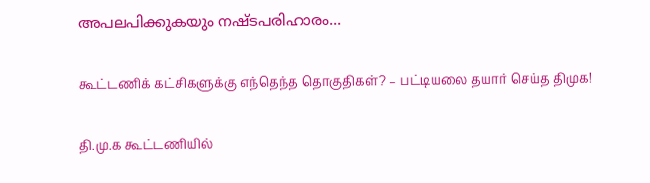അപലപിക്കുകയും നഷ്ടപരിഹാരം...

கூட்டணிக் கட்சிகளுக்கு எந்தெந்த தொகுதிகள்? – பட்டியலை தயார் செய்த திமுக!

தி.மு.க கூட்டணியில்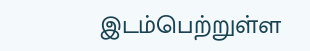இடம்பெற்றுள்ள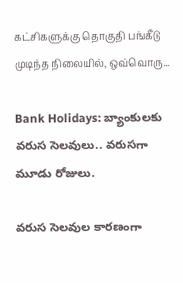கட்சிகளுக்கு தொகுதி பங்கீடு முடிந்த நிலையில், ஒவ்வொரு...

Bank Holidays: బ్యాంకులకు వరుస సెలవులు.. వరుసగా మూడు రోజులు.

వరుస సెలవుల కారణంగా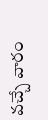వచ్చే వారం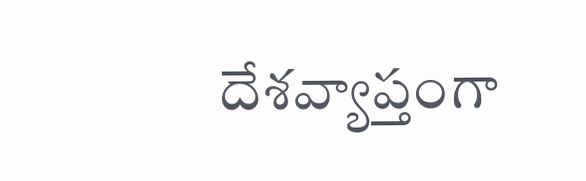దేశవ్యాప్తంగా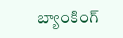బ్యాంకింగ్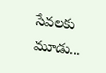సేవలకు మూడు...